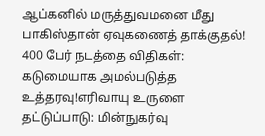ஆப்கனில் மருத்துவமனை மீது பாகிஸ்தான் ஏவுகணைத் தாக்குதல்! 400 பேர் நடத்தை விதிகள்: கடுமையாக அமல்படுத்த உத்தரவு!எரிவாயு உருளை தட்டுப்பாடு: மின்நுகர்வு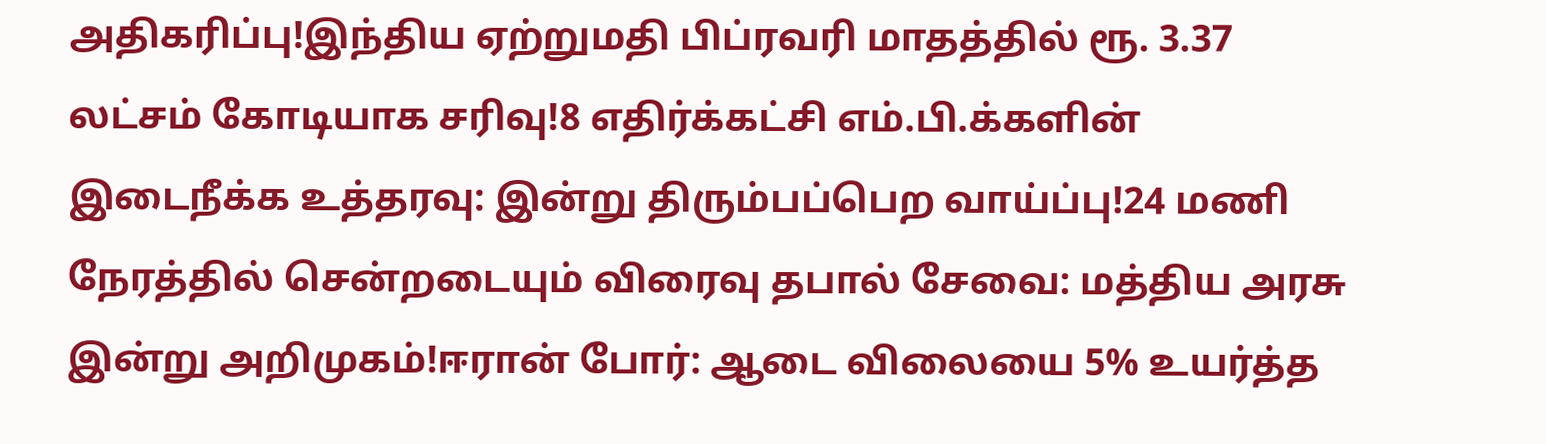அதிகரிப்பு!இந்திய ஏற்றுமதி பிப்ரவரி மாதத்தில் ரூ. 3.37 லட்சம் கோடியாக சரிவு!8 எதிர்க்கட்சி எம்.பி.க்களின் இடைநீக்க உத்தரவு: இன்று திரும்பப்பெற வாய்ப்பு!24 மணி நேரத்தில் சென்றடையும் விரைவு தபால் சேவை: மத்திய அரசு இன்று அறிமுகம்!ஈரான் போர்: ஆடை விலையை 5% உயர்த்த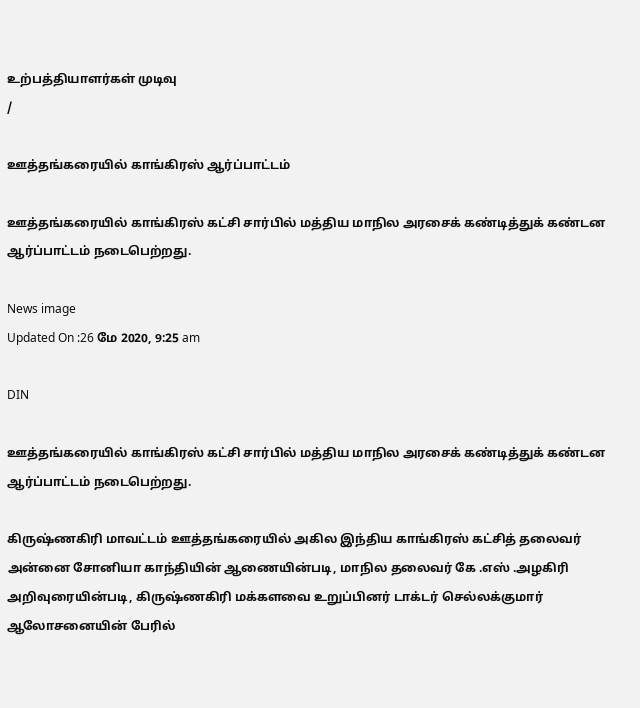உற்பத்தியாளர்கள் முடிவு
/

ஊத்தங்கரையில் காங்கிரஸ் ஆர்ப்பாட்டம்

ஊத்தங்கரையில் காங்கிரஸ் கட்சி சார்பில் மத்திய மாநில அரசைக் கண்டித்துக் கண்டன ஆர்ப்பாட்டம் நடைபெற்றது.

News image
Updated On :26 மே 2020, 9:25 am

DIN

ஊத்தங்கரையில் காங்கிரஸ் கட்சி சார்பில் மத்திய மாநில அரசைக் கண்டித்துக் கண்டன ஆர்ப்பாட்டம் நடைபெற்றது.

கிருஷ்ணகிரி மாவட்டம் ஊத்தங்கரையில் அகில இந்திய காங்கிரஸ் கட்சித் தலைவர் அன்னை சோனியா காந்தியின் ஆணையின்படி, மாநில தலைவர் கே .எஸ் .அழகிரி அறிவுரையின்படி, கிருஷ்ணகிரி மக்களவை உறுப்பினர் டாக்டர் செல்லக்குமார் ஆலோசனையின் பேரில்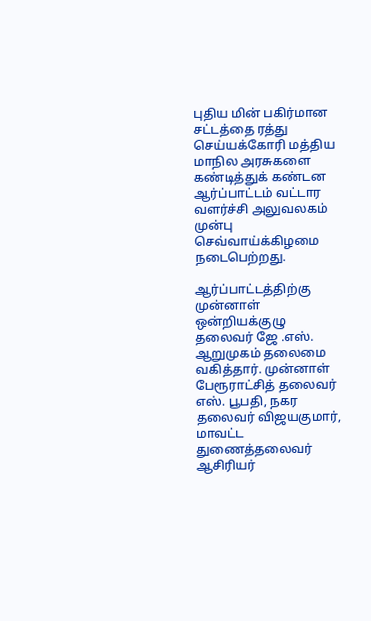புதிய மின் பகிர்மான சட்டத்தை ரத்து செய்யக்கோரி மத்திய மாநில அரசுகளை கண்டித்துக் கண்டன ஆர்ப்பாட்டம் வட்டார வளர்ச்சி அலுவலகம் முன்பு  செவ்வாய்க்கிழமை  நடைபெற்றது.

ஆர்ப்பாட்டத்திற்கு முன்னாள் ஒன்றியக்குழு தலைவர் ஜே .எஸ். ஆறுமுகம் தலைமை வகித்தார். முன்னாள் பேரூராட்சித் தலைவர் எஸ். பூபதி, நகர தலைவர் விஜயகுமார், மாவட்ட துணைத்தலைவர் ஆசிரியர்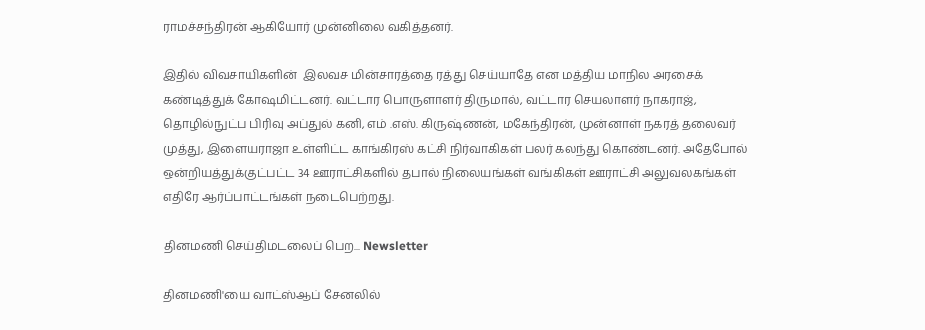ராமச்சந்திரன் ஆகியோர் முன்னிலை வகித்தனர்.

இதில் விவசாயிகளின்  இலவச மின்சாரத்தை ரத்து செய்யாதே என மத்திய மாநில அரசைக் கண்டித்துக் கோஷமிட்டனர். வட்டார பொருளாளர் திருமால், வட்டார செயலாளர் நாகராஜ், தொழில்நுட்ப பிரிவு அப்துல் கனி, எம் .எஸ். கிருஷ்ணன், மகேந்திரன், முன்னாள் நகரத் தலைவர் முத்து, இளையராஜா உள்ளிட்ட காங்கிரஸ் கட்சி நிர்வாகிகள் பலர் கலந்து கொண்டனர். அதேபோல் ஒன்றியத்துக்குட்பட்ட 34 ஊராட்சிகளில் தபால் நிலையங்கள் வங்கிகள் ஊராட்சி அலுவலகங்கள் எதிரே ஆர்ப்பாட்டங்கள் நடைபெற்றது.

தினமணி செய்திமடலைப் பெற... Newsletter

தினமணி'யை வாட்ஸ்ஆப் சேனலில்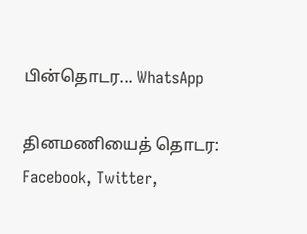பின்தொடர... WhatsApp

தினமணியைத் தொடர: Facebook, Twitter,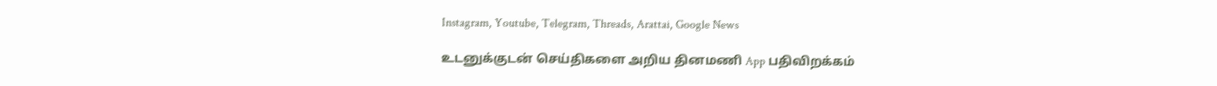Instagram, Youtube, Telegram, Threads, Arattai, Google News

உடனுக்குடன் செய்திகளை அறிய தினமணி App பதிவிறக்கம்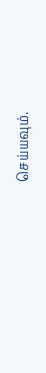செய்யவும்.